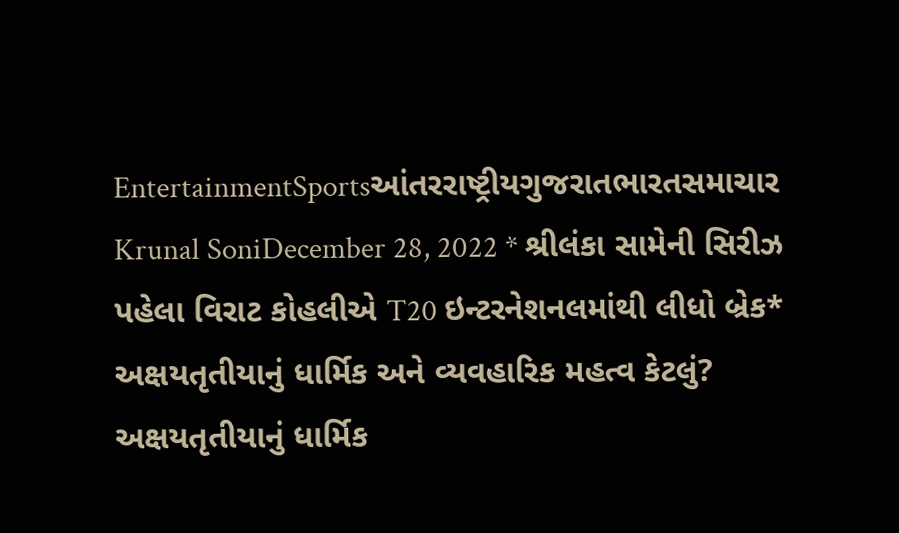EntertainmentSportsઆંતરરાષ્ટ્રીયગુજરાતભારતસમાચાર Krunal SoniDecember 28, 2022 * શ્રીલંકા સામેની સિરીઝ પહેલા વિરાટ કોહલીએ T20 ઇન્ટરનેશનલમાંથી લીધો બ્રેક*
અક્ષયતૃતીયાનું ધાર્મિક અને વ્યવહારિક મહત્વ કેટલું? અક્ષયતૃતીયાનું ધાર્મિક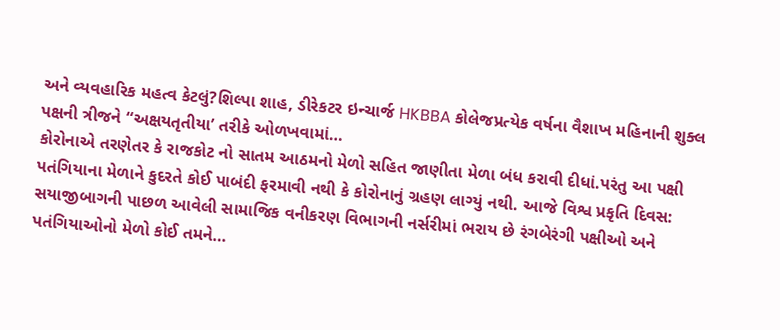અને વ્યવહારિક મહત્વ કેટલું?શિલ્પા શાહ, ડીરેકટર ઇન્ચાર્જ HKBBA કોલેજપ્રત્યેક વર્ષના વૈશાખ મહિનાની શુક્લ પક્ષની ત્રીજને “અક્ષયતૃતીયા’ તરીકે ઓળખવામાં…
કોરોનાએ તરણેતર કે રાજકોટ નો સાતમ આઠમનો મેળો સહિત જાણીતા મેળા બંધ કરાવી દીધાં.પરંતુ આ પક્ષી પતંગિયાના મેળાને કુદરતે કોઈ પાબંદી ફરમાવી નથી કે કોરોનાનું ગ્રહણ લાગ્યું નથી. આજે વિશ્વ પ્રકૃતિ દિવસ: સયાજીબાગની પાછળ આવેલી સામાજિક વનીકરણ વિભાગની નર્સરીમાં ભરાય છે રંગબેરંગી પક્ષીઓ અને પતંગિયાઓનો મેળો કોઈ તમને…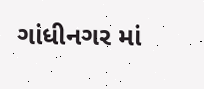ગાંધીનગર માં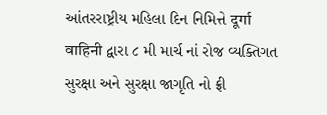આંતરરાષ્ટ્રીય મહિલા દિન નિમિત્તે दूर्गा वाहिनी દ્વારા ૮ મી માર્ચ નાં રોજ વ્યક્તિગત સુરક્ષા અને સુરક્ષા જાગૃતિ નો ફ્રી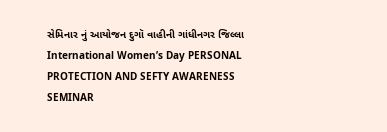સેમિનાર નું આયોજન દુગૉ વાહીની ગાંધીનગર જિલ્લા International Women’s Day PERSONAL PROTECTION AND SEFTY AWARENESS SEMINAR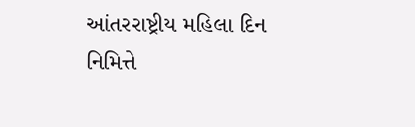આંતરરાષ્ટ્રીય મહિલા દિન નિમિત્તે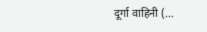दूर्गा वाहिनी (…